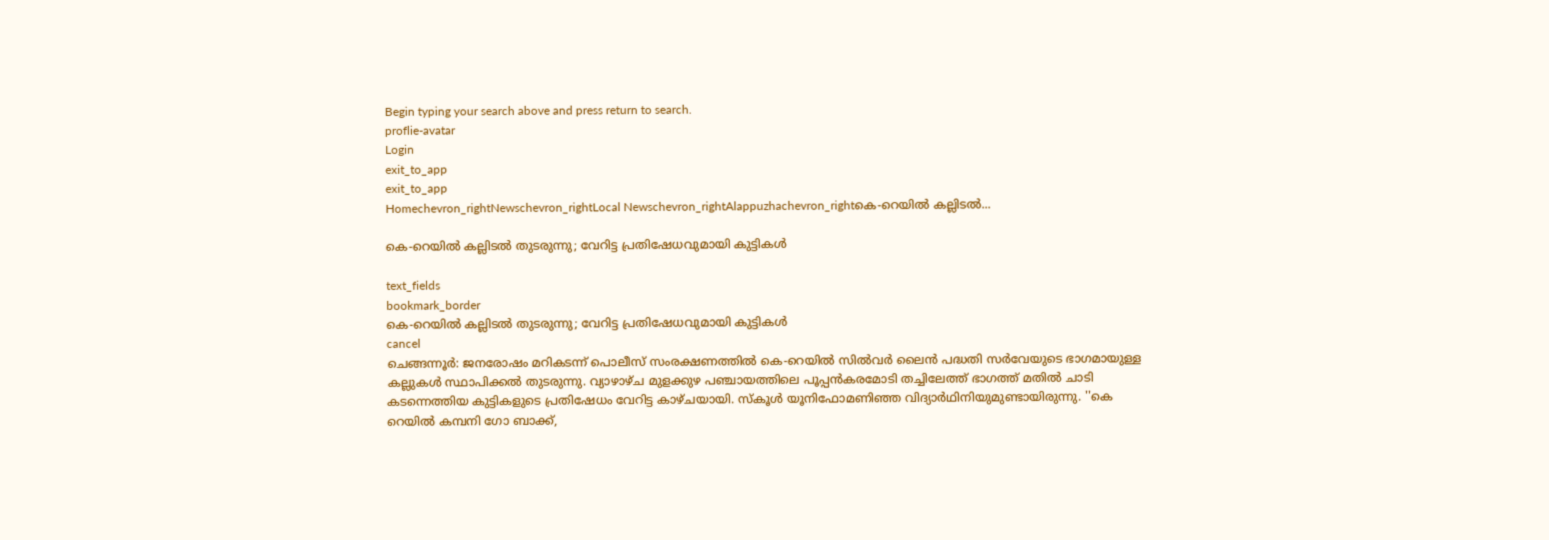Begin typing your search above and press return to search.
proflie-avatar
Login
exit_to_app
exit_to_app
Homechevron_rightNewschevron_rightLocal Newschevron_rightAlappuzhachevron_rightകെ-റെയിൽ കല്ലിടൽ...

കെ-റെയിൽ കല്ലിടൽ തുടരുന്നു; വേറിട്ട പ്രതിഷേധവുമായി കുട്ടികൾ

text_fields
bookmark_border
കെ-റെയിൽ കല്ലിടൽ തുടരുന്നു; വേറിട്ട പ്രതിഷേധവുമായി കുട്ടികൾ
cancel
ചെങ്ങന്നൂർ: ജനരോഷം മറികടന്ന് പൊലീസ് സംരക്ഷണത്തിൽ കെ-റെയിൽ സിൽവർ ലൈൻ പദ്ധതി സർവേയുടെ ഭാഗമായുള്ള കല്ലുകൾ സ്ഥാപിക്കൽ തുടരുന്നു. വ്യാഴാഴ്ച മുളക്കുഴ പഞ്ചായത്തിലെ പൂപ്പൻകരമോടി തച്ചിലേത്ത് ഭാഗത്ത് മതിൽ ചാടി കടന്നെത്തിയ കുട്ടികളുടെ പ്രതിഷേധം വേറിട്ട കാഴ്ചയായി. സ്കൂൾ യൂനിഫോമണിഞ്ഞ വിദ്യാർഥിനിയുമുണ്ടായിരുന്നു. ''കെ റെയിൽ കമ്പനി ഗോ ബാക്ക്,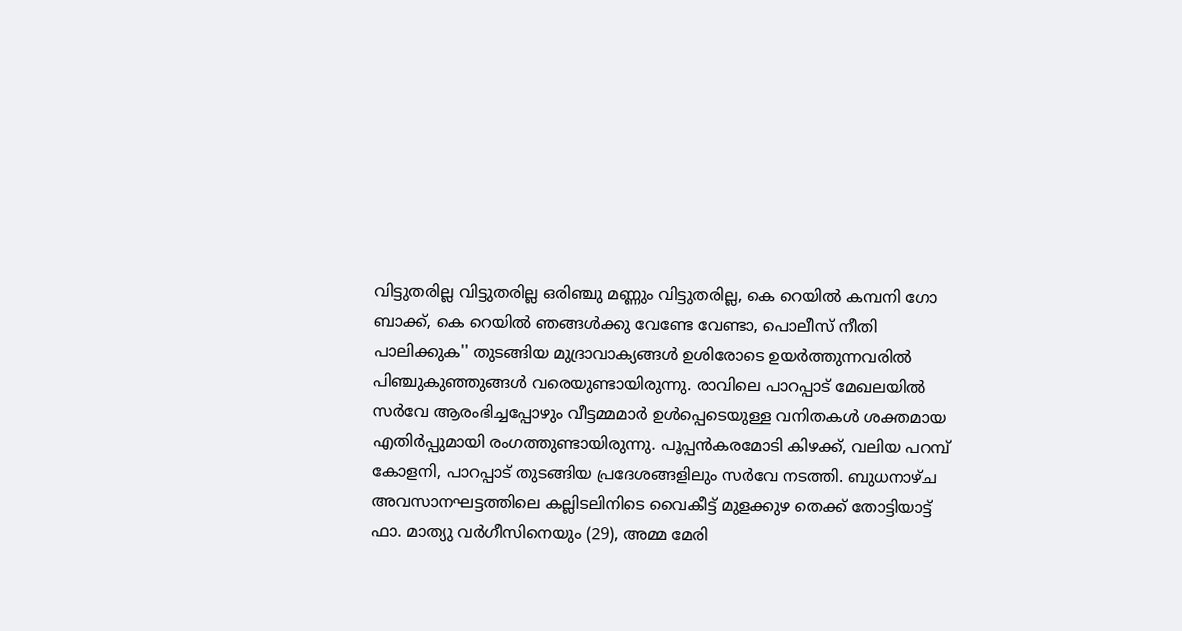വിട്ടുതരില്ല വിട്ടുതരില്ല ഒരിഞ്ചു മണ്ണും വിട്ടുതരില്ല, കെ റെയിൽ കമ്പനി ഗോ ബാക്ക്, കെ റെയിൽ ഞങ്ങൾക്കു വേണ്ടേ വേണ്ടാ, പൊലീസ് നീതി പാലിക്കുക'' തുടങ്ങിയ മുദ്രാവാക്യങ്ങൾ ഉശിരോടെ ഉയർത്തുന്നവരിൽ പിഞ്ചുകുഞ്ഞുങ്ങൾ വരെയുണ്ടായിരുന്നു. രാവിലെ പാറപ്പാട് മേഖലയിൽ സർവേ ആരംഭിച്ചപ്പോഴും വീട്ടമ്മമാർ ഉൾപ്പെടെയുള്ള വനിതകൾ ശക്തമായ എതിർപ്പുമായി രംഗത്തുണ്ടായിരുന്നു. പൂപ്പൻകരമോടി കിഴക്ക്, വലിയ പറമ്പ് കോളനി, പാറപ്പാട് തുടങ്ങിയ പ്രദേശങ്ങളിലും സർവേ നടത്തി. ബുധനാഴ്ച അവസാനഘട്ടത്തിലെ കല്ലിടലിനിടെ വൈകീട്ട് മുളക്കുഴ തെക്ക് തോട്ടിയാട്ട് ഫാ. മാത്യു വർഗീസിനെയും (29), അമ്മ മേരി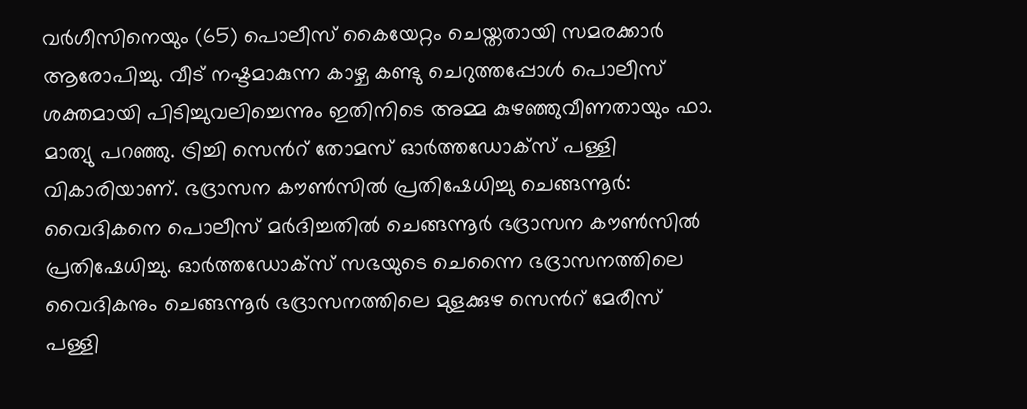വർഗീസിനെയും (65) പൊലീസ് കൈയേറ്റം ചെയ്തതായി സമരക്കാർ ആരോപിച്ചു. വീട് നഷ്ടമാകുന്ന കാഴ്ച കണ്ടു ചെറുത്തപ്പോൾ പൊലീസ് ശക്തമായി പിടിച്ചുവലിച്ചെന്നും ഇതിനിടെ അമ്മ കുഴഞ്ഞുവീണതായും ഫാ. മാത്യു പറഞ്ഞു. ട്രിച്ചി സെന്‍റ് തോമസ് ഓർത്തഡോക്‌സ് പള്ളി വികാരിയാണ്. ഭദ്രാസന കൗൺസിൽ പ്രതിഷേധിച്ചു ചെങ്ങന്നൂർ: വൈദികനെ പൊലീസ് മർദിച്ചതിൽ ചെങ്ങന്നൂർ ഭദ്രാസന കൗൺസിൽ പ്രതിഷേധിച്ചു. ഓർത്തഡോക്‌സ് സഭയുടെ ചെന്നൈ ഭദ്രാസനത്തിലെ വൈദികനും ചെങ്ങന്നൂർ ഭദ്രാസനത്തിലെ മുളക്കുഴ സെന്‍റ് മേരീസ് പള്ളി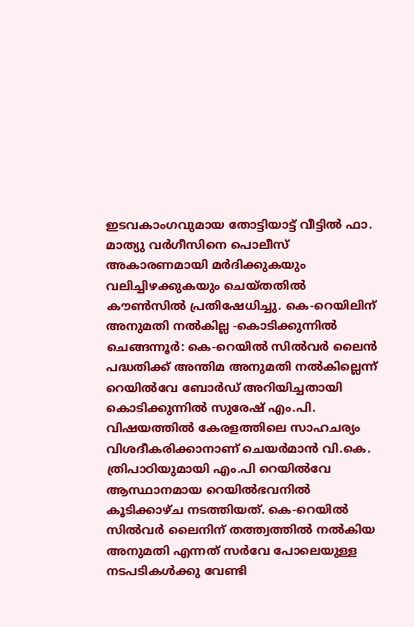ഇടവകാംഗവുമായ തോട്ടിയാട്ട് വീട്ടിൽ ഫാ. മാത്യു വർഗീസിനെ പൊലീസ് അകാരണമായി മർദിക്കുകയും വലിച്ചിഴക്കുകയും ചെയ്തതിൽ കൗൺസിൽ പ്രതിഷേധിച്ചു. കെ-റെയിലിന് അനുമതി നൽകില്ല -കൊടിക്കുന്നിൽ ചെങ്ങന്നൂർ: കെ-റെയിൽ സിൽവർ ലൈൻ പദ്ധതിക്ക് അന്തിമ അനുമതി നൽകില്ലെന്ന് റെയിൽവേ ബോർഡ് അറിയിച്ചതായി കൊടിക്കുന്നിൽ സുരേഷ് എം.പി. വിഷയത്തിൽ കേരളത്തിലെ സാഹചര്യം വിശദീകരിക്കാനാണ് ചെയർമാൻ വി.കെ. ത്രിപാഠിയുമായി എം.പി റെയിൽവേ ആസ്ഥാനമായ റെയിൽഭവനിൽ കൂടിക്കാഴ്ച നടത്തിയത്. കെ-റെയിൽ സിൽവർ ലൈനിന് തത്ത്വത്തിൽ നൽകിയ അനുമതി എന്നത് സർവേ പോലെയുള്ള നടപടികൾക്കു വേണ്ടി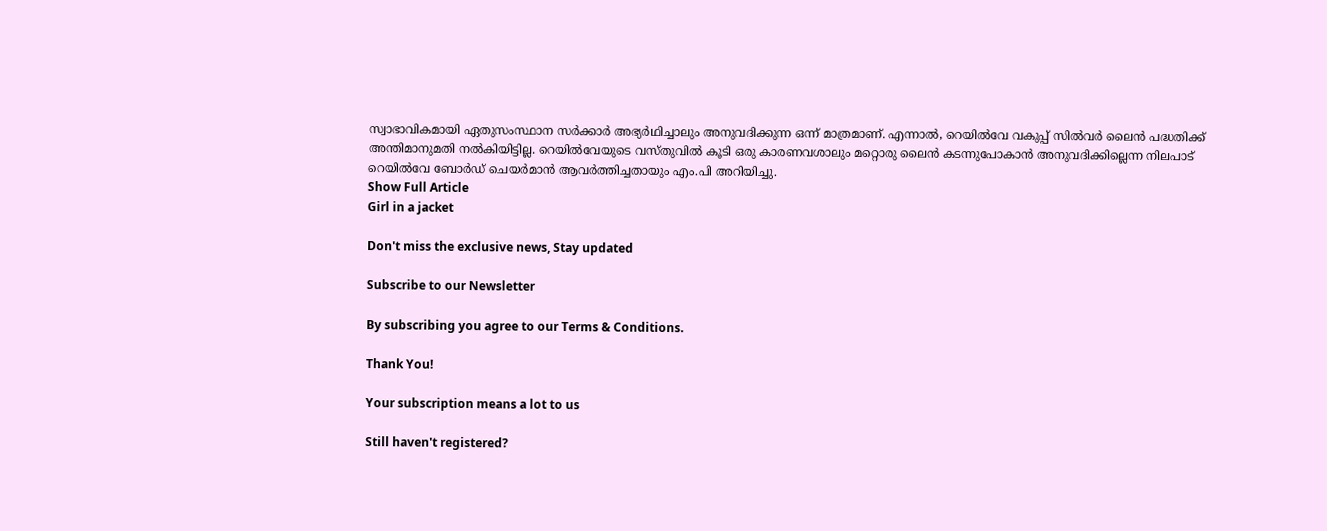സ്വാഭാവികമായി ഏതുസംസ്ഥാന സർക്കാർ അഭ്യർഥിച്ചാലും അനുവദിക്കുന്ന ഒന്ന് മാത്രമാണ്. എന്നാൽ, റെയിൽവേ വകുപ്പ് സിൽവർ ലൈൻ പദ്ധതിക്ക് അന്തിമാനുമതി നൽകിയിട്ടില്ല. റെയിൽവേയുടെ വസ്തുവിൽ കൂടി ഒരു കാരണവശാലും മറ്റൊരു ലൈൻ കടന്നുപോകാൻ അനുവദിക്കില്ലെന്ന നിലപാട് റെയിൽവേ ബോർഡ് ചെയർമാൻ ആവർത്തിച്ചതായും എം.പി അറിയിച്ചു.
Show Full Article
Girl in a jacket

Don't miss the exclusive news, Stay updated

Subscribe to our Newsletter

By subscribing you agree to our Terms & Conditions.

Thank You!

Your subscription means a lot to us

Still haven't registered?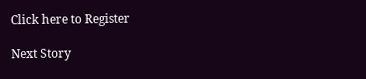Click here to Register

Next Story